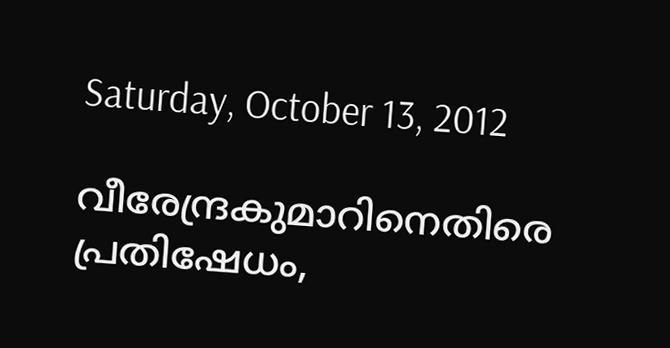Saturday, October 13, 2012

വീരേന്ദ്രകുമാറിനെതിരെ പ്രതിഷേധം,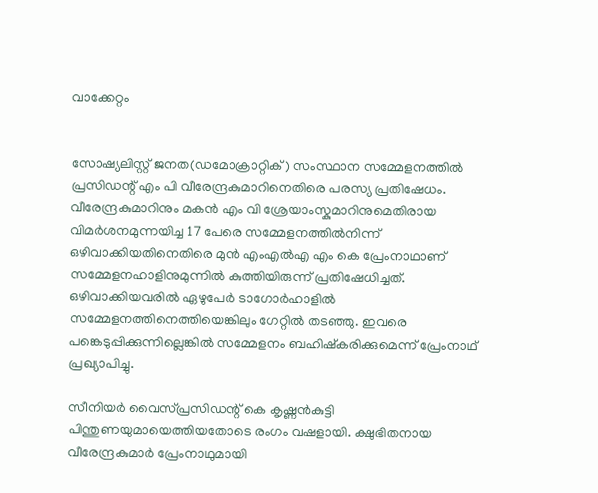വാക്കേറ്റം


സോഷ്യലിസ്റ്റ് ജനത(ഡമോക്രാറ്റിക്) സംസ്ഥാന സമ്മേളനത്തില്‍ പ്രസിഡന്റ് എം പി വീരേന്ദ്രകുമാറിനെതിരെ പരസ്യ പ്രതിഷേധം. വീരേന്ദ്രകുമാറിനും മകന്‍ എം വി ശ്രേയാംസ്കുമാറിനുമെതിരായ വിമര്‍ശനമുന്നയിച്ച 17 പേരെ സമ്മേളനത്തില്‍നിന്ന് ഒഴിവാക്കിയതിനെതിരെ മുന്‍ എംഎല്‍എ എം കെ പ്രേംനാഥാണ് സമ്മേളനഹാളിനുമുന്നില്‍ കുത്തിയിരുന്ന് പ്രതിഷേധിച്ചത്. ഒഴിവാക്കിയവരില്‍ ഏഴുപേര്‍ ടാഗോര്‍ഹാളില്‍ സമ്മേളനത്തിനെത്തിയെങ്കിലും ഗേറ്റില്‍ തടഞ്ഞു. ഇവരെ പങ്കെടുപ്പിക്കുന്നില്ലെങ്കില്‍ സമ്മേളനം ബഹിഷ്കരിക്കുമെന്ന് പ്രേംനാഥ് പ്രഖ്യാപിച്ചു.

സീനിയര്‍ വൈസ്പ്രസിഡന്റ് കെ കൃഷ്ണന്‍കുട്ടി പിന്തുണയുമായെത്തിയതോടെ രംഗം വഷളായി. ക്ഷുഭിതനായ വീരേന്ദ്രകുമാര്‍ പ്രേംനാഥുമായി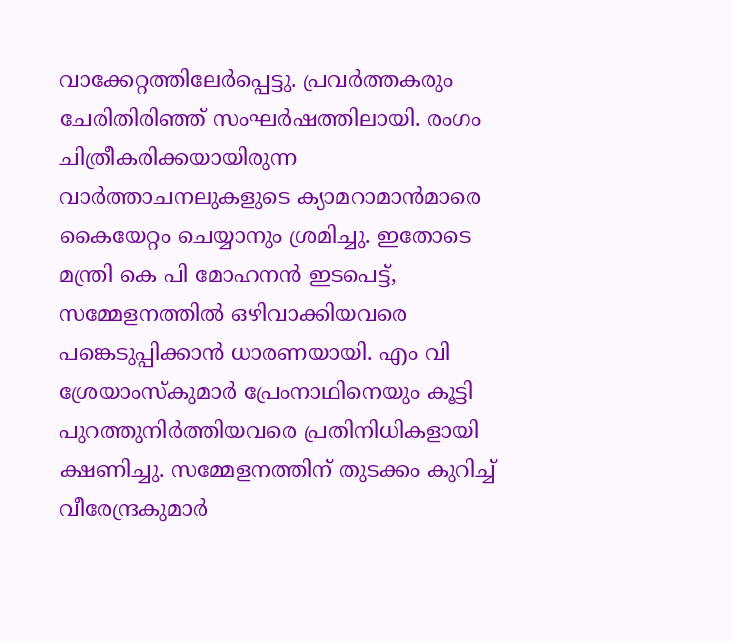വാക്കേറ്റത്തിലേര്‍പ്പെട്ടു. പ്രവര്‍ത്തകരും ചേരിതിരിഞ്ഞ് സംഘര്‍ഷത്തിലായി. രംഗം ചിത്രീകരിക്കയായിരുന്ന വാര്‍ത്താചനലുകളുടെ ക്യാമറാമാന്‍മാരെ കൈയേറ്റം ചെയ്യാനും ശ്രമിച്ചു. ഇതോടെ മന്ത്രി കെ പി മോഹനന്‍ ഇടപെട്ട്, സമ്മേളനത്തില്‍ ഒഴിവാക്കിയവരെ പങ്കെടുപ്പിക്കാന്‍ ധാരണയായി. എം വി ശ്രേയാംസ്കുമാര്‍ പ്രേംനാഥിനെയും കൂട്ടി പുറത്തുനിര്‍ത്തിയവരെ പ്രതിനിധികളായി ക്ഷണിച്ചു. സമ്മേളനത്തിന് തുടക്കം കുറിച്ച് വീരേന്ദ്രകുമാര്‍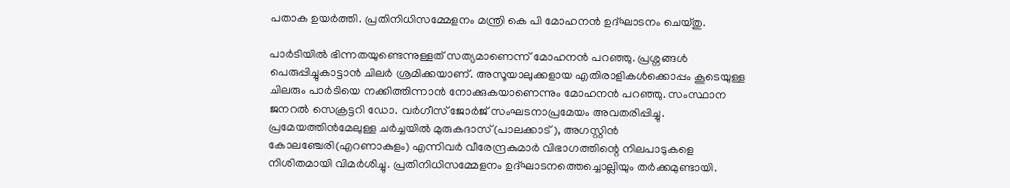പതാക ഉയര്‍ത്തി. പ്രതിനിധിസമ്മേളനം മന്ത്രി കെ പി മോഹനന്‍ ഉദ്ഘാടനം ചെയ്തു.

പാര്‍ടിയില്‍ ഭിന്നതയുണ്ടെന്നുള്ളത് സത്യമാണെന്ന് മോഹനന്‍ പറഞ്ഞു. പ്രശ്നങ്ങള്‍ പെരുപ്പിച്ചുകാട്ടാന്‍ ചിലര്‍ ശ്രമിക്കയാണ്. അസൂയാലുക്കളായ എതിരാളികള്‍ക്കൊപ്പം കൂടെയുള്ള ചിലരും പാര്‍ടിയെ നക്കിത്തിന്നാന്‍ നോക്കുകയാണെന്നും മോഹനന്‍ പറഞ്ഞു. സംസ്ഥാന ജനറല്‍ സെക്രട്ടറി ഡോ. വര്‍ഗീസ് ജോര്‍ജ് സംഘടനാപ്രമേയം അവതരിപ്പിച്ചു. പ്രമേയത്തിന്‍മേലുള്ള ചര്‍ച്ചയില്‍ മുരുകദാസ്(പാലക്കാട്), അഗസ്റ്റിന്‍ കോലഞ്ചേരി(എറണാകുളം) എന്നിവര്‍ വീരേന്ദ്രകുമാര്‍ വിഭാഗത്തിന്റെ നിലപാടുകളെ നിശിതമായി വിമര്‍ശിച്ചു. പ്രതിനിധിസമ്മേളനം ഉദ്ഘാടനത്തെച്ചൊല്ലിയും തര്‍ക്കമുണ്ടായി.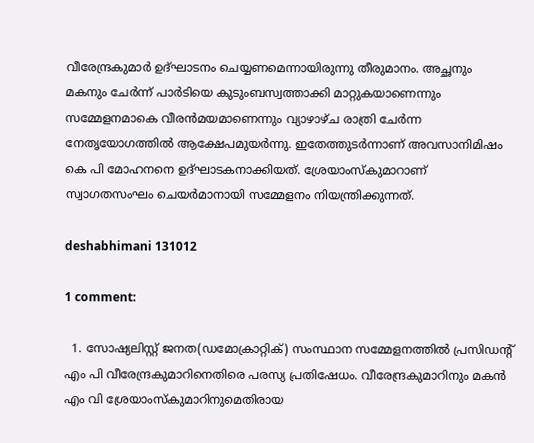വീരേന്ദ്രകുമാര്‍ ഉദ്ഘാടനം ചെയ്യണമെന്നായിരുന്നു തീരുമാനം. അച്ഛനും മകനും ചേര്‍ന്ന് പാര്‍ടിയെ കുടുംബസ്വത്താക്കി മാറ്റുകയാണെന്നും സമ്മേളനമാകെ വീരന്‍മയമാണെന്നും വ്യാഴാഴ്ച രാത്രി ചേര്‍ന്ന നേതൃയോഗത്തില്‍ ആക്ഷേപമുയര്‍ന്നു. ഇതേത്തുടര്‍ന്നാണ് അവസാനിമിഷം കെ പി മോഹനനെ ഉദ്ഘാടകനാക്കിയത്. ശ്രേയാംസ്കുമാറാണ് സ്വാഗതസംഘം ചെയര്‍മാനായി സമ്മേളനം നിയന്ത്രിക്കുന്നത്.

deshabhimani 131012

1 comment:

  1. സോഷ്യലിസ്റ്റ് ജനത(ഡമോക്രാറ്റിക്) സംസ്ഥാന സമ്മേളനത്തില്‍ പ്രസിഡന്റ് എം പി വീരേന്ദ്രകുമാറിനെതിരെ പരസ്യ പ്രതിഷേധം. വീരേന്ദ്രകുമാറിനും മകന്‍ എം വി ശ്രേയാംസ്കുമാറിനുമെതിരായ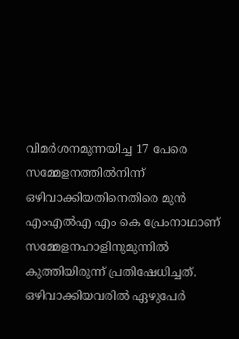വിമര്‍ശനമുന്നയിച്ച 17 പേരെ സമ്മേളനത്തില്‍നിന്ന് ഒഴിവാക്കിയതിനെതിരെ മുന്‍ എംഎല്‍എ എം കെ പ്രേംനാഥാണ് സമ്മേളനഹാളിനുമുന്നില്‍ കുത്തിയിരുന്ന് പ്രതിഷേധിച്ചത്. ഒഴിവാക്കിയവരില്‍ ഏഴുപേര്‍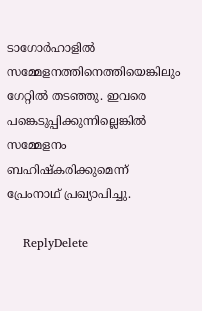ടാഗോര്‍ഹാളില്‍ സമ്മേളനത്തിനെത്തിയെങ്കിലും ഗേറ്റില്‍ തടഞ്ഞു. ഇവരെ പങ്കെടുപ്പിക്കുന്നില്ലെങ്കില്‍ സമ്മേളനം ബഹിഷ്കരിക്കുമെന്ന് പ്രേംനാഥ് പ്രഖ്യാപിച്ചു.

    ReplyDelete